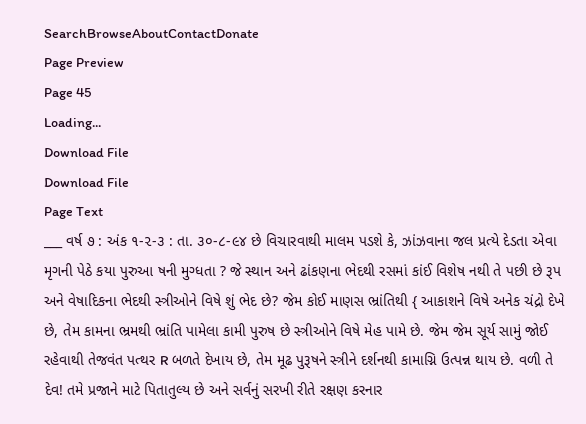SearchBrowseAboutContactDonate
Page Preview
Page 45
Loading...
Download File
Download File
Page Text
___ વર્ષ ૭ : અંક ૧-૨-૩ : તા. ૩૦-૮-૯૪ છે વિચારવાથી માલમ પડશે કે, ઝાંઝવાના જલ પ્રત્યે દેડતા એવા મૃગની પેઠે કયા પુરુઆ ષની મુગ્ધતા ? જે સ્થાન અને ઢાંકણના ભેદથી રસમાં કાંઈ વિશેષ નથી તે પછી છે રૂપ અને વેષાદિકના ભેદથી સ્ત્રીઓને વિષે શું ભેદ છે? જેમ કોઈ માણસ ભ્રાંતિથી { આકાશને વિષે અનેક ચંદ્રો દેખે છે, તેમ કામના ભ્રમથી ભ્રાંતિ પામેલા કામી પુરુષ છે સ્ત્રીઓને વિષે મેહ પામે છે. જેમ જેમ સૂર્ય સામું જોઈ રહેવાથી તેજવંત પત્થર R બળતે દેખાય છે, તેમ મૂઢ પુરૂષને સ્ત્રીને દર્શનથી કામાગ્નિ ઉત્પન્ન થાય છે. વળી તે દેવ! તમે પ્રજાને માટે પિતાતુલ્ય છે અને સર્વનું સરખી રીતે રક્ષણ કરનાર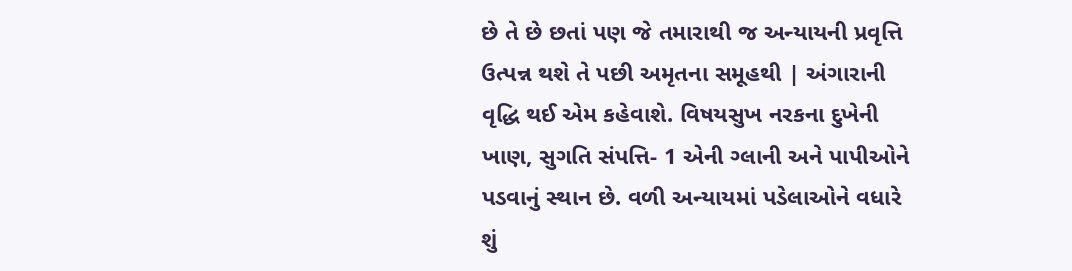છે તે છે છતાં પણ જે તમારાથી જ અન્યાયની પ્રવૃત્તિ ઉત્પન્ન થશે તે પછી અમૃતના સમૂહથી | અંગારાની વૃદ્ધિ થઈ એમ કહેવાશે. વિષયસુખ નરકના દુખેની ખાણ, સુગતિ સંપત્તિ- 1 એની ગ્લાની અને પાપીઓને પડવાનું સ્થાન છે. વળી અન્યાયમાં પડેલાઓને વધારે શું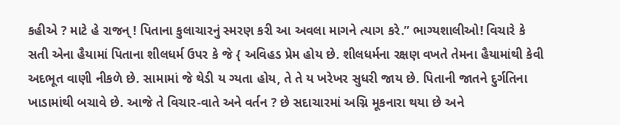કહીએ ? માટે હે રાજન્ ! પિતાના કુલાચારનું સ્મરણ કરી આ અવલા માગને ત્યાગ કરે.” ભાગ્યશાલીઓ! વિચારે કે સતી એના હૈયામાં પિતાના શીલધર્મ ઉપર કે જે { અવિહડ પ્રેમ હોય છે. શીલધર્મના રક્ષણ વખતે તેમના હૈયામાંથી કેવી અદભૂત વાણી નીકળે છે. સામામાં જે થેડી ય ગ્યતા હોય, તે તે ય ખરેખર સુધરી જાય છે. પિતાની જાતને દુર્ગતિના ખાડામાંથી બચાવે છે. આજે તે વિચાર-વાતે અને વર્તન ? છે સદાચારમાં અગ્નિ મૂકનારા થયા છે અને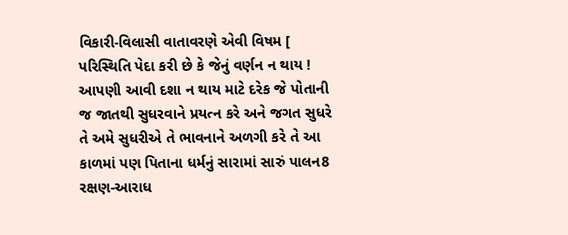વિકારી-વિલાસી વાતાવરણે એવી વિષમ [ પરિસ્થિતિ પેદા કરી છે કે જેનું વર્ણન ન થાય ! આપણી આવી દશા ન થાય માટે દરેક જે પોતાની જ જાતથી સુધરવાને પ્રયત્ન કરે અને જગત સુધરે તે અમે સુધરીએ તે ભાવનાને અળગી કરે તે આ કાળમાં પણ પિતાના ધર્મનું સારામાં સારું પાલન8 રક્ષણ-આરાધ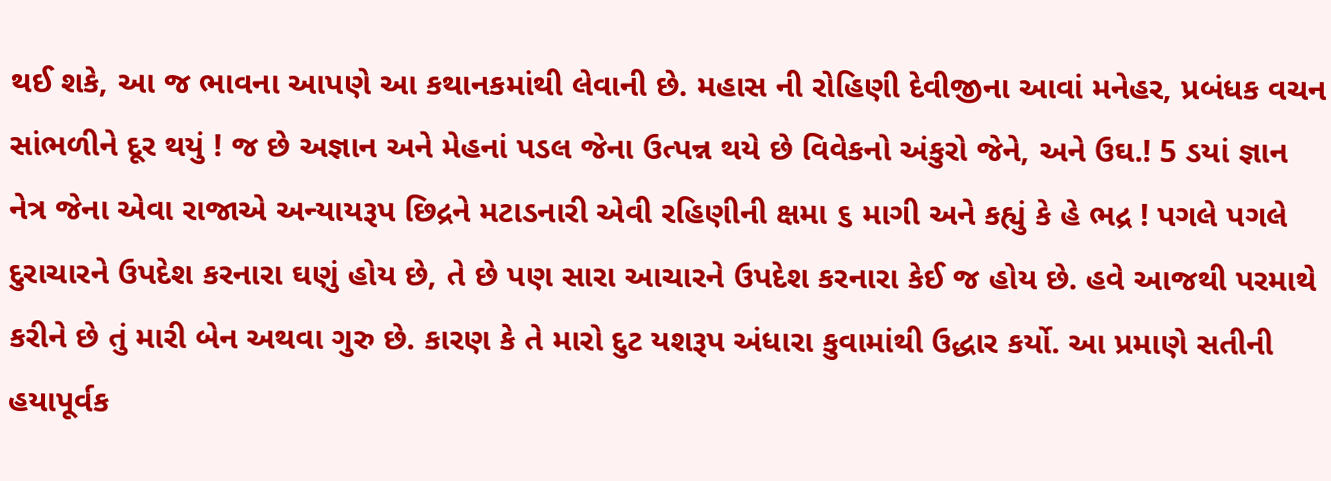થઈ શકે, આ જ ભાવના આપણે આ કથાનકમાંથી લેવાની છે. મહાસ ની રોહિણી દેવીજીના આવાં મનેહર, પ્રબંધક વચન સાંભળીને દૂર થયું ! જ છે અજ્ઞાન અને મેહનાં પડલ જેના ઉત્પન્ન થયે છે વિવેકનો અંકુરો જેને, અને ઉઘ.! 5 ડયાં જ્ઞાન નેત્ર જેના એવા રાજાએ અન્યાયરૂપ છિદ્રને મટાડનારી એવી રહિણીની ક્ષમા ૬ માગી અને કહ્યું કે હે ભદ્ર ! પગલે પગલે દુરાચારને ઉપદેશ કરનારા ઘણું હોય છે, તે છે પણ સારા આચારને ઉપદેશ કરનારા કેઈ જ હોય છે. હવે આજથી પરમાથે કરીને છે તું મારી બેન અથવા ગુરુ છે. કારણ કે તે મારો દુટ યશરૂપ અંધારા કુવામાંથી ઉદ્ધાર કર્યો. આ પ્રમાણે સતીની હયાપૂર્વક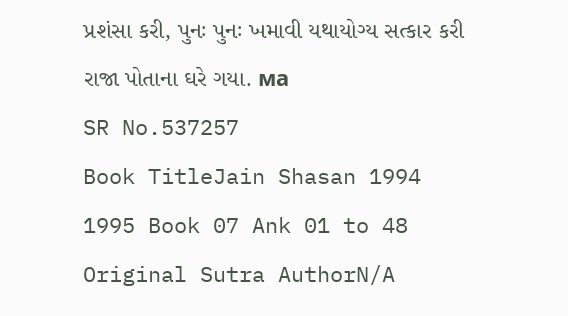પ્રશંસા કરી, પુનઃ પુનઃ ખમાવી યથાયોગ્ય સત્કાર કરી રાજા પોતાના ઘરે ગયા. ма
SR No.537257
Book TitleJain Shasan 1994 1995 Book 07 Ank 01 to 48
Original Sutra AuthorN/A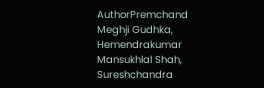AuthorPremchand Meghji Gudhka, Hemendrakumar Mansukhlal Shah, Sureshchandra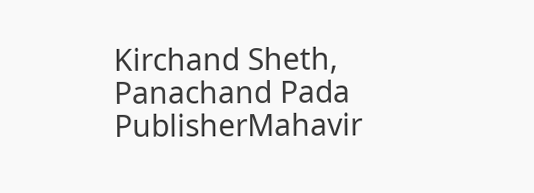Kirchand Sheth, Panachand Pada
PublisherMahavir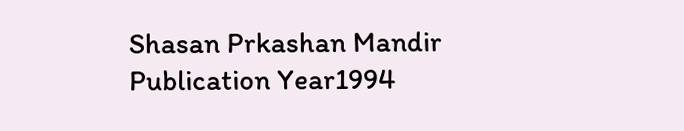Shasan Prkashan Mandir
Publication Year1994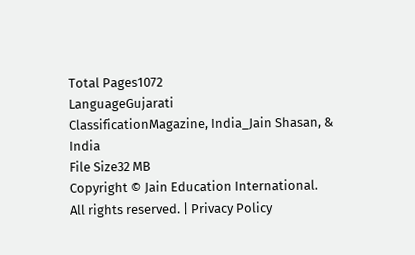Total Pages1072
LanguageGujarati
ClassificationMagazine, India_Jain Shasan, & India
File Size32 MB
Copyright © Jain Education International. All rights reserved. | Privacy Policy